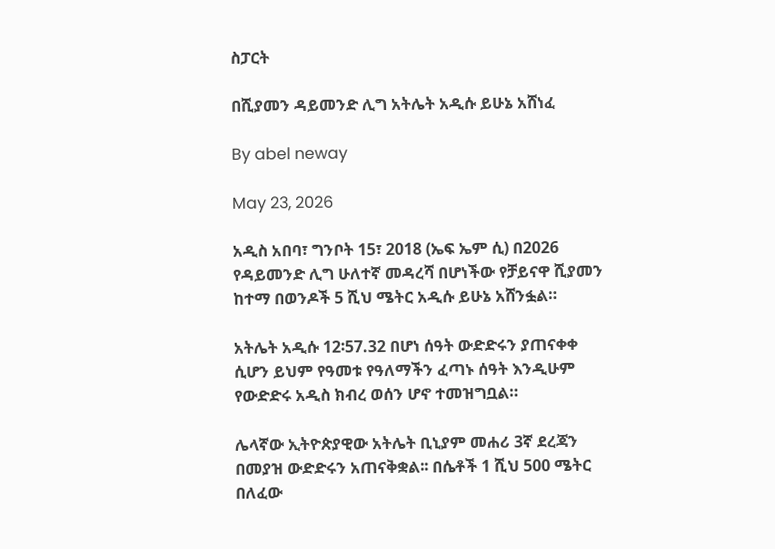ስፓርት

በሺያመን ዳይመንድ ሊግ አትሌት አዲሱ ይሁኔ አሸነፈ

By abel neway

May 23, 2026

አዲስ አበባ፣ ግንቦት 15፣ 2018 (ኤፍ ኤም ሲ) በ2026 የዳይመንድ ሊግ ሁለተኛ መዳረሻ በሆነችው የቻይናዋ ሺያመን ከተማ በወንዶች 5 ሺህ ሜትር አዲሱ ይሁኔ አሸንፏል።

አትሌት አዲሱ 12፡57.32 በሆነ ሰዓት ውድድሩን ያጠናቀቀ ሲሆን ይህም የዓመቱ የዓለማችን ፈጣኑ ሰዓት እንዲሁም የውድድሩ አዲስ ክብረ ወሰን ሆኖ ተመዝግቧል።

ሌላኛው ኢትዮጵያዊው አትሌት ቢኒያም መሐሪ 3ኛ ደረጃን በመያዝ ውድድሩን አጠናቅቋል፡፡ በሴቶች 1 ሺህ 500 ሜትር በለፈው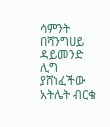ሳምንት በሻንግሀይ ዳይመንድ ሊግ ያሸነፈችው አትሌት ብርቄ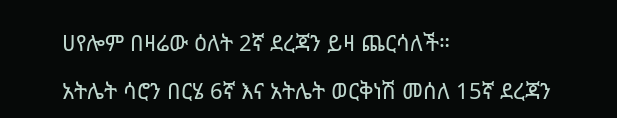ሀየሎም በዛሬው ዕለት 2ኛ ደረጃን ይዛ ጨርሳለች።

አትሌት ሳሮን በርሄ 6ኛ እና አትሌት ወርቅነሽ መሰለ 15ኛ ደረጃን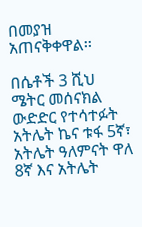በመያዝ አጠናቅቀዋል፡፡

በሴቶች 3 ሺህ ሜትር መሰናክል ውድድር የተሳተፉት አትሌት ኬና ቱፋ 5ኛ፣ አትሌት ዓለምናት ዋለ 8ኛ እና አትሌት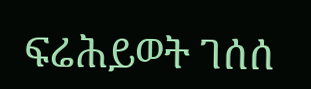ፍሬሕይወት ገሰሰ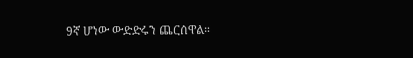9ኛ ሆነው ውድድሩን ጨርሰዋል።